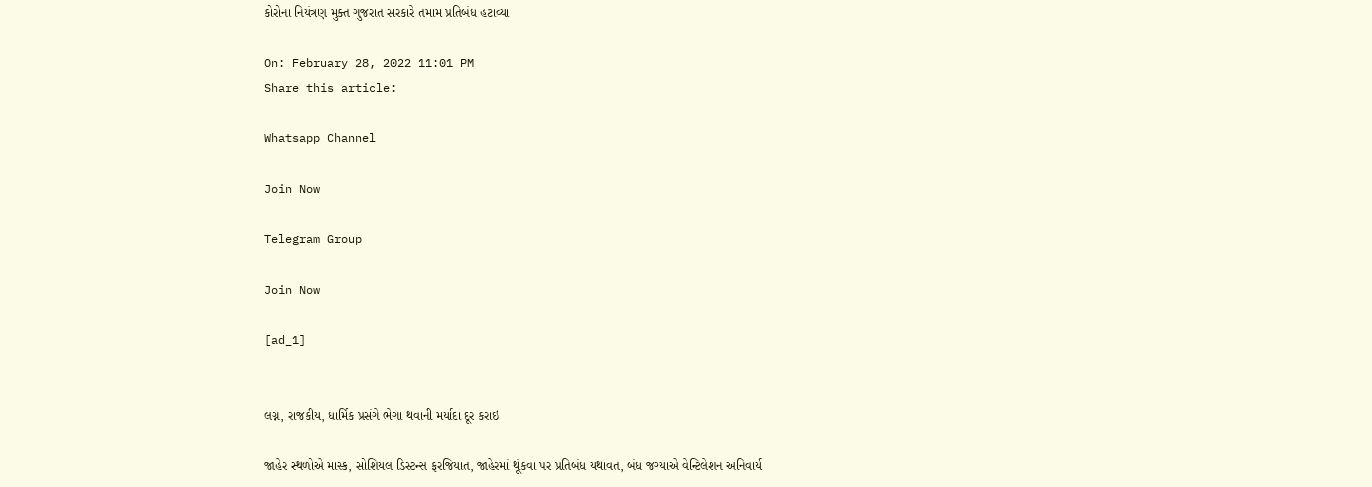કોરોના નિયંત્રણ મુક્ત ગુજરાત સરકારે તમામ પ્રતિબંધ હટાવ્યા

On: February 28, 2022 11:01 PM
Share this article:

Whatsapp Channel

Join Now

Telegram Group

Join Now

[ad_1]


લગ્ન, રાજકીય, ધાર્મિક પ્રસંગે ભેગા થવાની મર્યાદા દૂર કરાઇ

જાહેર સ્થળોએ માસ્ક, સોશિયલ ડિસ્ટન્સ ફરજિયાત, જાહેરમાં થૂંકવા પર પ્રતિબંધ યથાવત, બંધ જગ્યાએ વેન્ટિલેશન અનિવાર્ય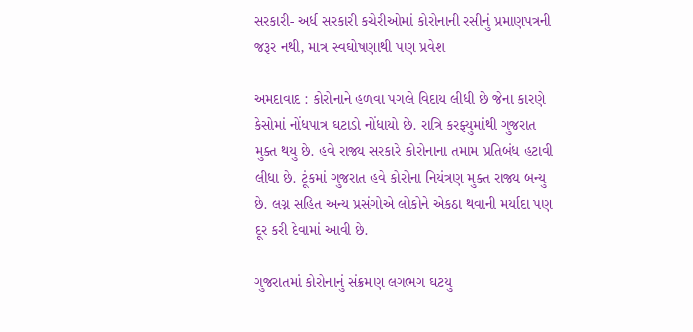સરકારી- અર્ધ સરકારી કચેરીઓમાં કોરોનાની રસીનું પ્રમાણપત્રની જરૂર નથી, માત્ર સ્વઘોષણાથી પણ પ્રવેશ

અમદાવાદ : કોરોનાને હળવા પગલે વિદાય લીધી છે જેના કારણે કેસોમાં નોંધપાત્ર ઘટાડો નોંધાયો છે. રાત્રિ કરફ્યુમાંથી ગુજરાત મુક્ત થયુ છે. હવે રાજ્ય સરકારે કોરોનાના તમામ પ્રતિબંધ હટાવી લીધા છે. ટૂંકમાં ગુજરાત હવે કોરોના નિયંત્રણ મુક્ત રાજ્ય બન્યુ છે. લગ્ન સહિત અન્ય પ્રસંગોએ લોકોને એકઠા થવાની મર્યાદા પણ દૂર કરી દેવામાં આવી છે.

ગુજરાતમાં કોરોનાનું સંક્રમણ લગભગ ઘટયુ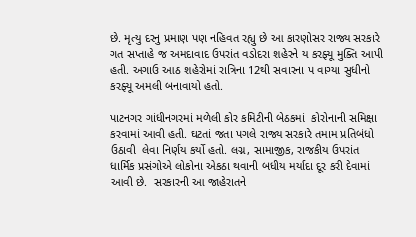છે. મૃત્યુ દરનુ પ્રમાણ પણ નહિવત રહ્યુ છે આ કારણોસર રાજ્ય સરકારે ગત સપ્તાહે જ અમદાવાદ ઉપરાંત વડોદરા શહેરને ય કરફ્યૂ મુક્તિ આપી હતી. અગાઉ આઠ શહેરોમાં રાત્રિના 12થી સવારના પ વાગ્યા સુધીનો કરફ્યૂ અમલી બનાવાયો હતો.

પાટનગર ગાંધીનગરમાં મળેલી કોર કમિટીની બેઠકમાં  કોરોનાની સમિક્ષા કરવામાં આવી હતી. ઘટતાં જતા પગલે રાજ્ય સરકારે તમામ પ્રતિબંધો ઉઠાવી  લેવા નિર્ણય કર્યો હતો. લગ્ન, સામાજીક, રાજકીય ઉપરાંત ધાર્મિક પ્રસંગોએ લોકોના એકઠા થવાની બધીય મર્યાદા દૂર કરી દેવામાં આવી છે.  સરકારની આ જાહેરાતને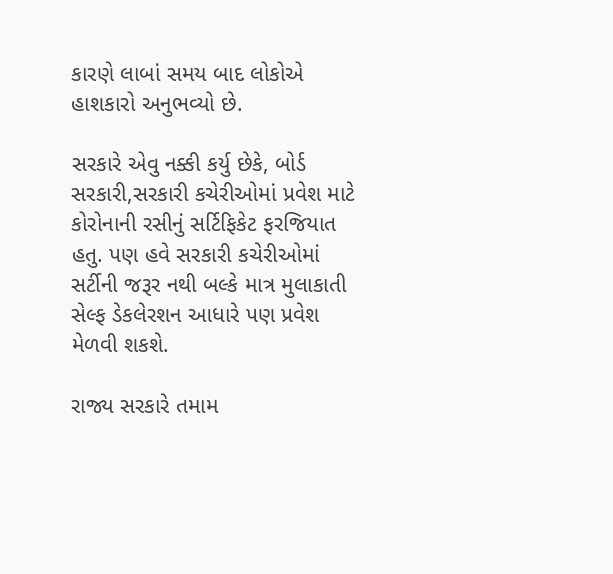કારણે લાબાં સમય બાદ લોકોએ હાશકારો અનુભવ્યો છે.

સરકારે એવુ નક્કી કર્યુ છેકે, બોર્ડ સરકારી,સરકારી કચેરીઓમાં પ્રવેશ માટે કોરોનાની રસીનું સર્ટિફિકેટ ફરજિયાત હતુ. પણ હવે સરકારી કચેરીઓમાં સર્ટીની જરૂર નથી બલ્કે માત્ર મુલાકાતી સેલ્ફ ડેકલેરશન આધારે પણ પ્રવેશ મેળવી શકશે.

રાજ્ય સરકારે તમામ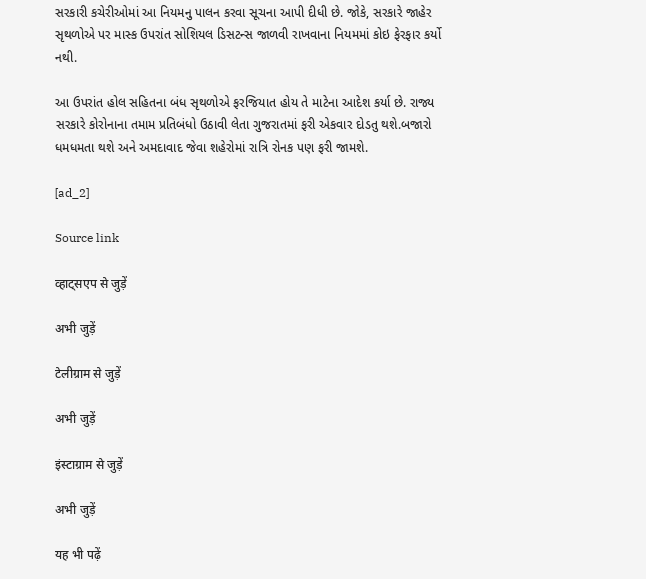સરકારી કચેરીઓમાં આ નિયમનુ પાલન કરવા સૂચના આપી દીધી છે. જોકે, સરકારે જાહેર સૃથળોએ પર માસ્ક ઉપરાંત સોશિયલ ડિસટન્સ જાળવી રાખવાના નિયમમાં કોઇ ફેરફાર કર્યો નથી.

આ ઉપરાંત હોલ સહિતના બંધ સૃથળોએ ફરજિયાત હોય તે માટેના આદેશ કર્યા છે. રાજ્ય સરકારે કોરોનાના તમામ પ્રતિબંધો ઉઠાવી લેતા ગુજરાતમાં ફરી એકવાર દોડતુ થશે.બજારો ધમધમતા થશે અને અમદાવાદ જેવા શહેરોમાં રાત્રિ રોનક પણ ફરી જામશે.

[ad_2]

Source link

व्हाट्सएप से जुड़ें

अभी जुड़ें

टेलीग्राम से जुड़ें

अभी जुड़ें

इंस्टाग्राम से जुड़ें

अभी जुड़ें

यह भी पढ़ें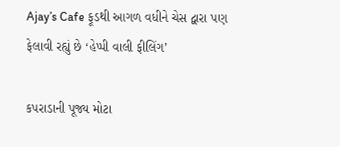Ajay’s Cafe ફૂડથી આગળ વધીને ચેસ દ્વારા પણ ફેલાવી રહ્યું છે ‘હેપ્પી વાલી ફીલિંગ’

કપરાડાની પૂજ્ય મોટા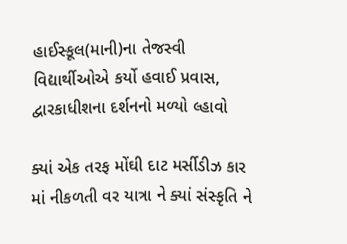હાઈસ્કૂલ(માની)ના તેજસ્વી વિદ્યાર્થીઓએ કર્યો હવાઈ પ્રવાસ, દ્વારકાધીશના દર્શનનો મળ્યો લ્હાવો

ક્યાં એક તરફ મોંઘી દાટ મર્સીડીઝ કાર માં નીકળતી વર યાત્રા ને ક્યાં સંસ્કૃતિ ને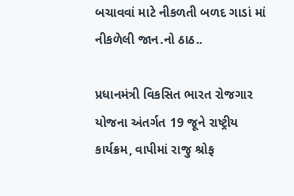બચાવવાં માટે નીકળતી બળદ ગાડાં માં નીકળેલી જાન.નો ઠાઠ..

પ્રધાનમંત્રી વિકસિત ભારત રોજગાર યોજના અંતર્ગત 19 જૂને રાષ્ટ્રીય કાર્યક્રમ, વાપીમાં રાજુ શ્રોફ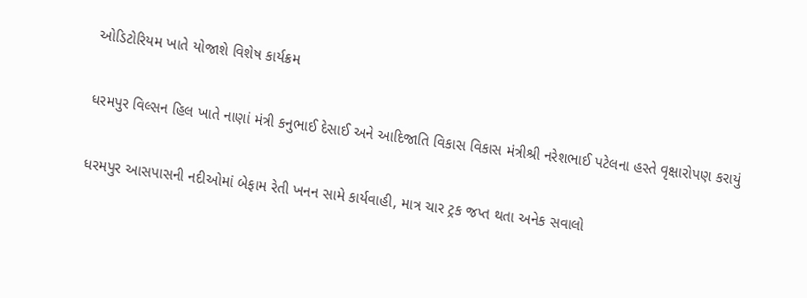ઓડિટોરિયમ ખાતે યોજાશે વિશેષ કાર્યક્રમ

ધરમપુર વિલ્સન હિલ ખાતે નાણાં મંત્રી કનુભાઈ દેસાઈ અને આદિજાતિ વિકાસ વિકાસ મંત્રીશ્રી નરેશભાઈ પટેલના હસ્તે વૃક્ષારોપણ કરાયું

ધરમપુર આસપાસની નદીઓમાં બેફામ રેતી ખનન સામે કાર્યવાહી, માત્ર ચાર ટ્રક જપ્ત થતા અનેક સવાલો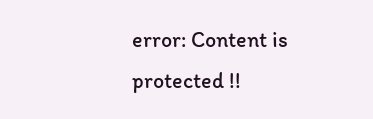error: Content is protected !!